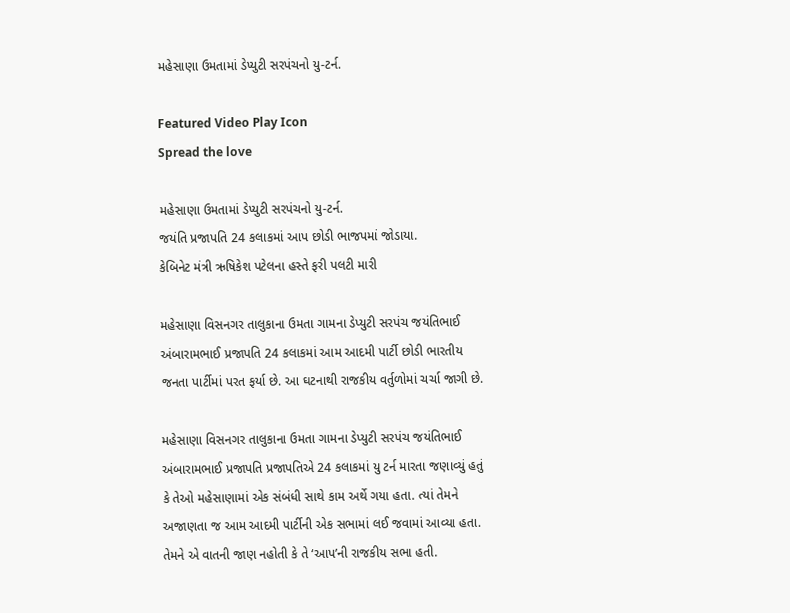મહેસાણા ઉમતામાં ડેપ્યુટી સરપંચનો યુ-ટર્ન.

Featured Video Play Icon
Spread the love

મહેસાણા ઉમતામાં ડેપ્યુટી સરપંચનો યુ-ટર્ન.
જયંતિ પ્રજાપતિ 24 કલાકમાં આપ છોડી ભાજપમાં જોડાયા.
કેબિનેટ મંત્રી ઋષિકેશ પટેલના હસ્તે ફરી પલટી મારી

મહેસાણા વિસનગર તાલુકાના ઉમતા ગામના ડેપ્યુટી સરપંચ જયંતિભાઈ અંબારામભાઈ પ્રજાપતિ 24 કલાકમાં આમ આદમી પાર્ટી છોડી ભારતીય જનતા પાર્ટીમાં પરત ફર્યા છે. આ ઘટનાથી રાજકીય વર્તુળોમાં ચર્ચા જાગી છે.

મહેસાણા વિસનગર તાલુકાના ઉમતા ગામના ડેપ્યુટી સરપંચ જયંતિભાઈ અંબારામભાઈ પ્રજાપતિ પ્રજાપતિએ 24 કલાકમાં યુ ટર્ન મારતા જણાવ્યું હતું કે તેઓ મહેસાણામાં એક સંબંધી સાથે કામ અર્થે ગયા હતા. ત્યાં તેમને અજાણતા જ આમ આદમી પાર્ટીની એક સભામાં લઈ જવામાં આવ્યા હતા. તેમને એ વાતની જાણ નહોતી કે તે ‘આપ’ની રાજકીય સભા હતી.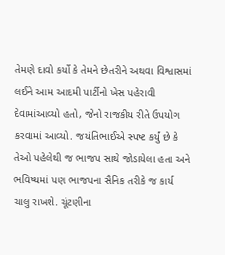તેમણે દાવો કર્યો કે તેમને છેતરીને અથવા વિશ્વાસમાં લઈને આમ આદમી પાર્ટીનો ખેસ પહેરાવી દેવામાંઆવ્યો હતો, જેનો રાજકીય રીતે ઉપયોગ કરવામાં આવ્યો. જયંતિભાઈએ સ્પષ્ટ કર્યું છે કે તેઓ પહેલેથી જ ભાજપ સાથે જોડાયેલા હતા અને ભવિષ્યમાં પણ ભાજપના સૈનિક તરીકે જ કાર્ય ચાલુ રાખશે. ચૂંટણીના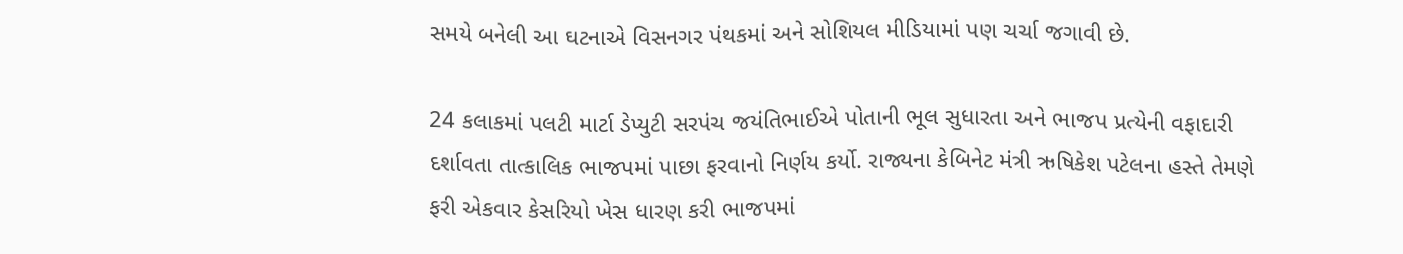સમયે બનેલી આ ઘટનાએ વિસનગર પંથકમાં અને સોશિયલ મીડિયામાં પણ ચર્ચા જગાવી છે.

24 કલાકમાં પલટી માર્ટા ડેપ્યુટી સરપંચ જયંતિભાઈએ પોતાની ભૂલ સુધારતા અને ભાજપ પ્રત્યેની વફાદારી દર્શાવતા તાત્કાલિક ભાજપમાં પાછા ફરવાનો નિર્ણય કર્યો. રાજ્યના કેબિનેટ મંત્રી ઋષિકેશ પટેલના હસ્તે તેમણે ફરી એકવાર કેસરિયો ખેસ ધારણ કરી ભાજપમાં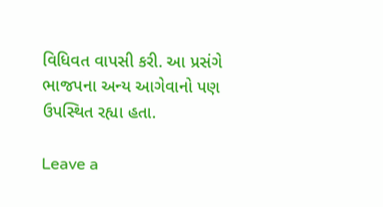વિધિવત વાપસી કરી. આ પ્રસંગે ભાજપના અન્ય આગેવાનો પણ ઉપસ્થિત રહ્યા હતા.

Leave a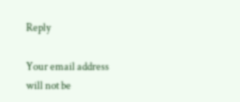Reply

Your email address will not be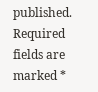published. Required fields are marked *